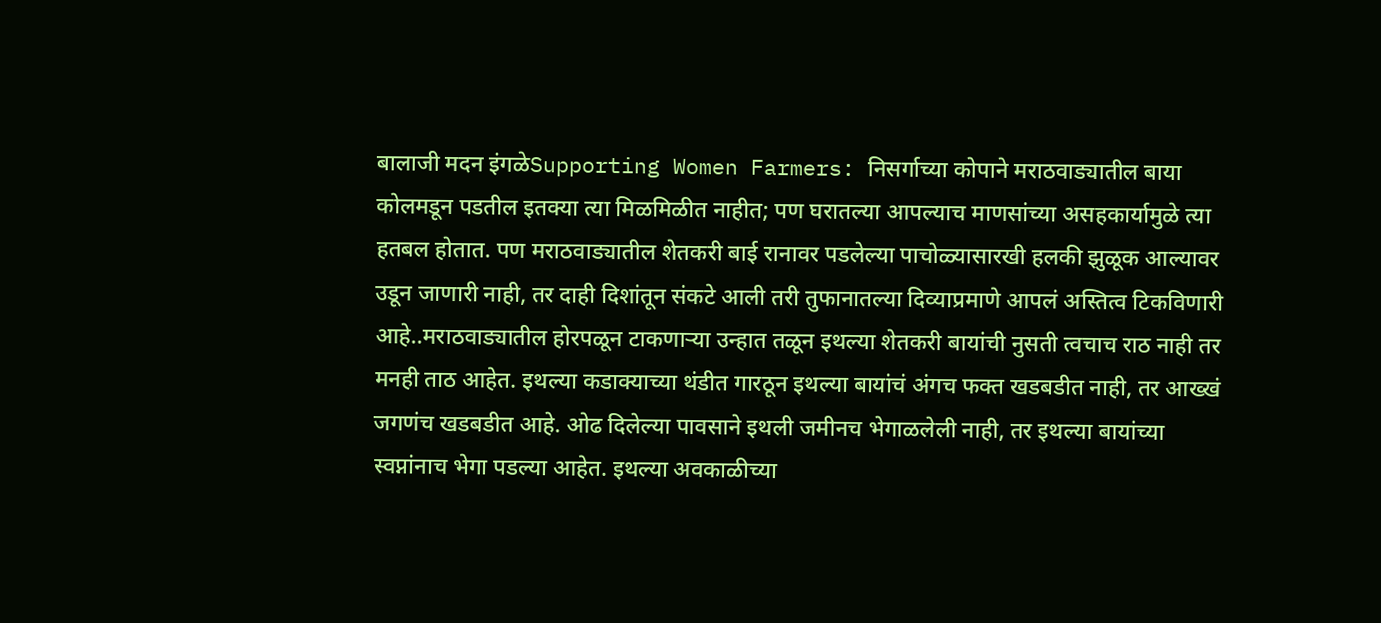बालाजी मदन इंगळेSupporting Women Farmers: निसर्गाच्या कोपाने मराठवाड्यातील बाया कोलमडून पडतील इतक्या त्या मिळमिळीत नाहीत; पण घरातल्या आपल्याच माणसांच्या असहकार्यामुळे त्या हतबल होतात. पण मराठवाड्यातील शेतकरी बाई रानावर पडलेल्या पाचोळ्यासारखी हलकी झुळूक आल्यावर उडून जाणारी नाही, तर दाही दिशांतून संकटे आली तरी तुफानातल्या दिव्याप्रमाणे आपलं अस्तित्व टिकविणारी आहे..मराठवाड्यातील होरपळून टाकणाऱ्या उन्हात तळून इथल्या शेतकरी बायांची नुसती त्वचाच राठ नाही तर मनही ताठ आहेत. इथल्या कडाक्याच्या थंडीत गारठून इथल्या बायांचं अंगच फक्त खडबडीत नाही, तर आख्खं जगणंच खडबडीत आहे. ओढ दिलेल्या पावसाने इथली जमीनच भेगाळलेली नाही, तर इथल्या बायांच्या स्वप्नांनाच भेगा पडल्या आहेत. इथल्या अवकाळीच्या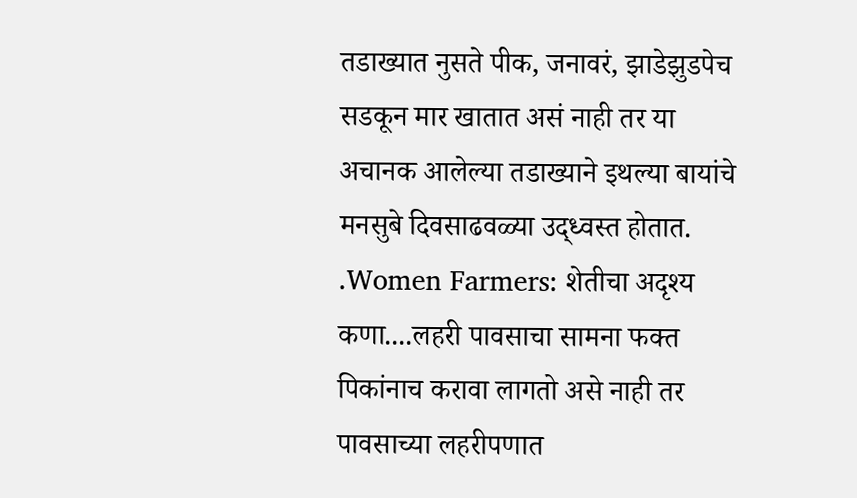तडाख्यात नुसते पीक, जनावरं, झाडेझुडपेच सडकून मार खातात असं नाही तर या अचानक आलेल्या तडाख्याने इथल्या बायांचे मनसुबे दिवसाढवळ्या उद्ध्वस्त होतात. .Women Farmers: शेतीचा अदृश्य कणा....लहरी पावसाचा सामना फक्त पिकांनाच करावा लागतो असे नाही तर पावसाच्या लहरीपणात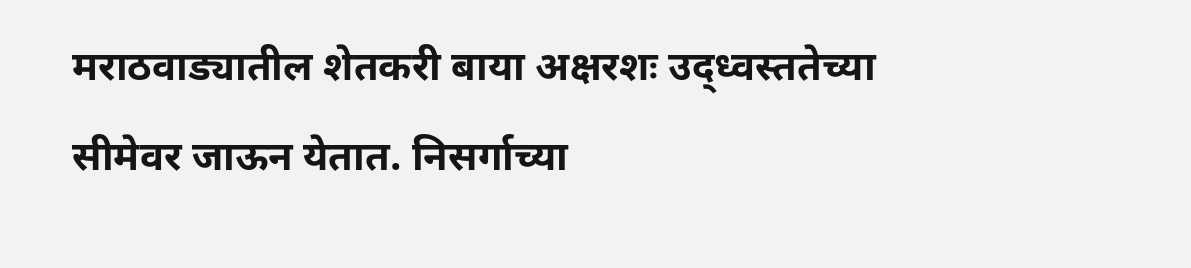मराठवाड्यातील शेतकरी बाया अक्षरशः उद्ध्वस्ततेच्या सीमेवर जाऊन येतात. निसर्गाच्या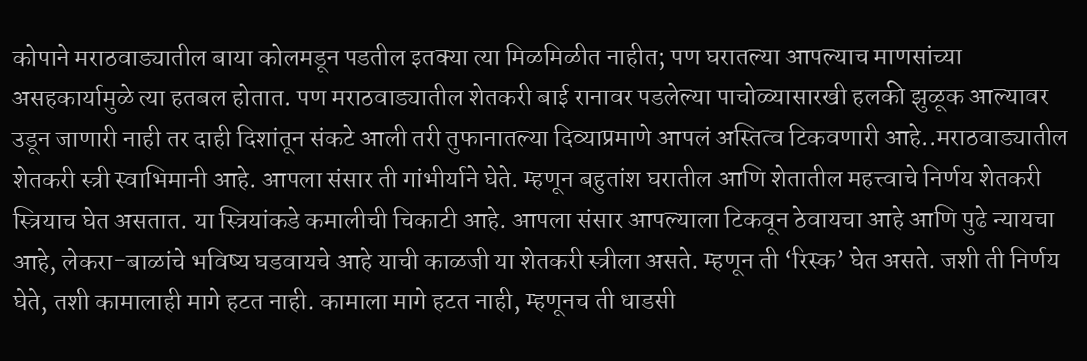कोपाने मराठवाड्यातील बाया कोलमडून पडतील इतक्या त्या मिळमिळीत नाहीत; पण घरातल्या आपल्याच माणसांच्या असहकार्यामुळे त्या हतबल होतात. पण मराठवाड्यातील शेतकरी बाई रानावर पडलेल्या पाचोळ्यासारखी हलकी झुळूक आल्यावर उडून जाणारी नाही तर दाही दिशांतून संकटे आली तरी तुफानातल्या दिव्याप्रमाणे आपलं अस्तित्व टिकवणारी आहे..मराठवाड्यातील शेतकरी स्त्री स्वाभिमानी आहे. आपला संसार ती गांभीर्याने घेते. म्हणून बहुतांश घरातील आणि शेतातील महत्त्वाचे निर्णय शेतकरी स्त्रियाच घेत असतात. या स्त्रियांकडे कमालीची चिकाटी आहे. आपला संसार आपल्याला टिकवून ठेवायचा आहे आणि पुढे न्यायचा आहे, लेकरा-बाळांचे भविष्य घडवायचे आहे याची काळजी या शेतकरी स्त्रीला असते. म्हणून ती ‘रिस्क’ घेत असते. जशी ती निर्णय घेते, तशी कामालाही मागे हटत नाही. कामाला मागे हटत नाही, म्हणूनच ती धाडसी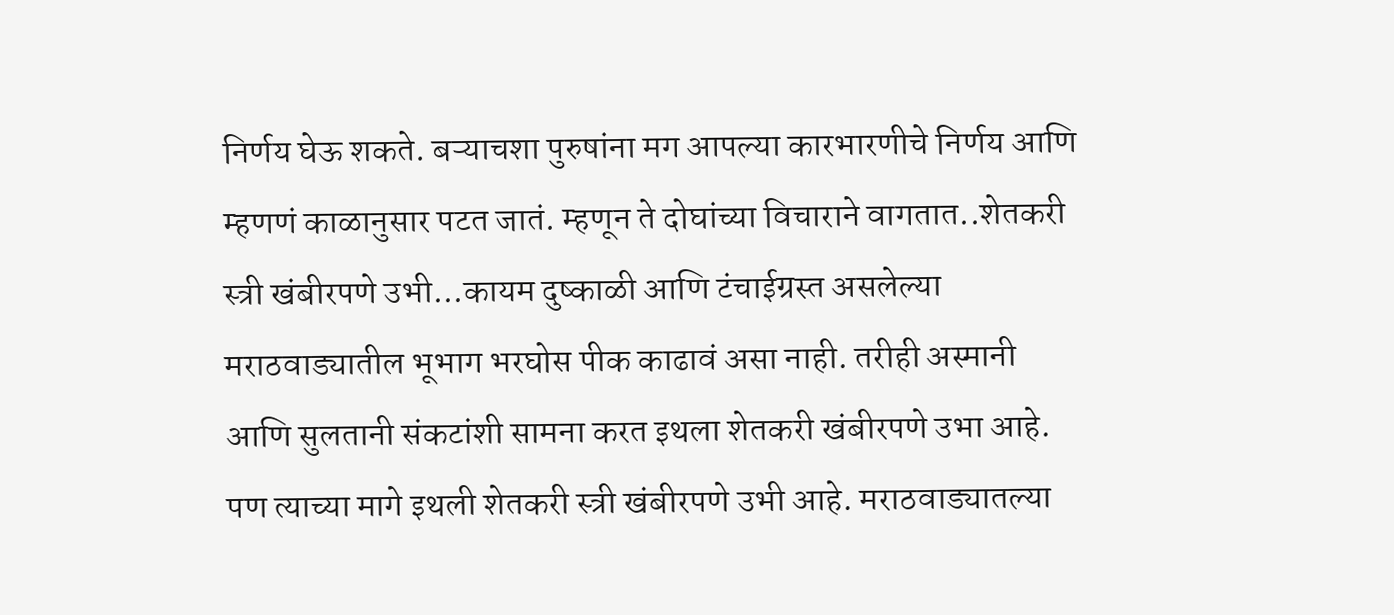निर्णय घेऊ शकते. बऱ्याचशा पुरुषांना मग आपल्या कारभारणीचे निर्णय आणि म्हणणं काळानुसार पटत जातं. म्हणून ते दोघांच्या विचाराने वागतात..शेतकरी स्त्री खंबीरपणे उभी...कायम दुष्काळी आणि टंचाईग्रस्त असलेल्या मराठवाड्यातील भूभाग भरघोस पीक काढावं असा नाही. तरीही अस्मानी आणि सुलतानी संकटांशी सामना करत इथला शेतकरी खंबीरपणे उभा आहे. पण त्याच्या मागे इथली शेतकरी स्त्री खंबीरपणे उभी आहे. मराठवाड्यातल्या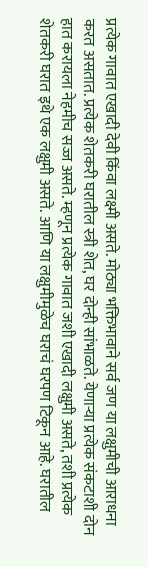प्रत्येक गावात एखादी देवी किंवा लक्ष्मी असते. मोठ्या भक्तिभावाने सर्व जण या लक्षुमीची आराधना करत असतात. प्रत्येक शेतकरी घरातील स्त्री शेत, घर दोन्ही सांभाळते. येणाऱ्या प्रत्येक संकटाशी दोन हात करायला नेहमीच सज्ज असते. म्हणून प्रत्येक गावात जशी एखादी लक्षुमी असते, तशी प्रत्येक शेतकरी घरात इथे एक लक्षुमी असते. आणि या लक्षुमीमुळेच घराचं घरपण टिकून आहे. घरातील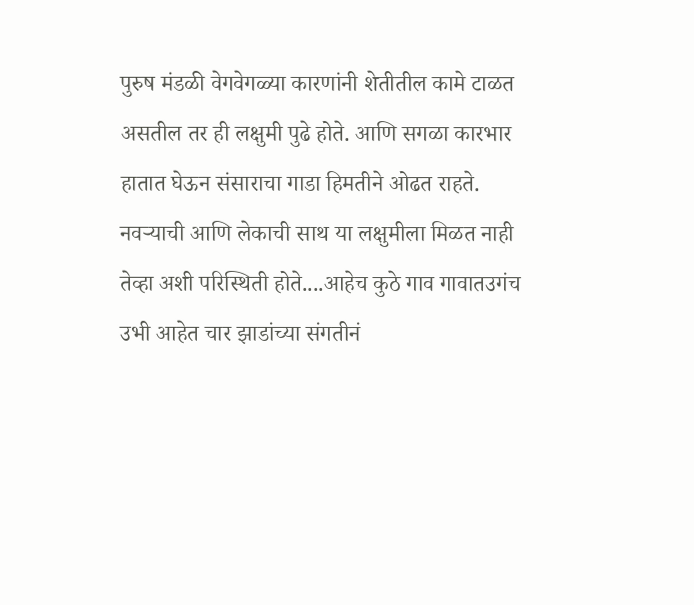पुरुष मंडळी वेगवेगळ्या कारणांनी शेतीतील कामे टाळत असतील तर ही लक्षुमी पुढे होते. आणि सगळा कारभार हातात घेऊन संसाराचा गाडा हिमतीने ओढत राहते. नवऱ्याची आणि लेकाची साथ या लक्षुमीला मिळत नाही तेव्हा अशी परिस्थिती होते....आहेच कुठे गाव गावातउगंच उभी आहेत चार झाडांच्या संगतीनं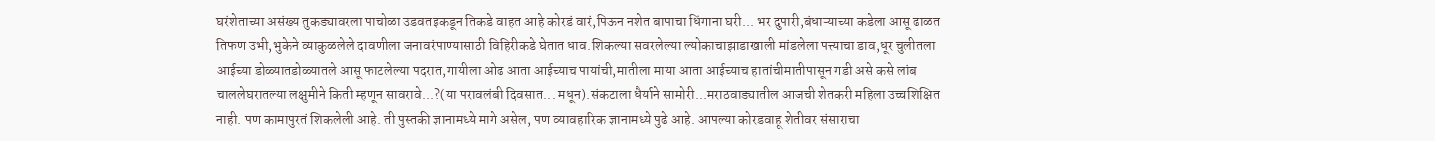घरंशेताच्या असंख्य तुकड्यावरला पाचोळा उडवतइकडून तिकडे वाहत आहे कोरडं वारं,पिऊन नशेत बापाचा धिंगाना घरी... भर दुपारी,बंधाऱ्याच्या कडेला आसू ढाळत तिफण उभी,भुकेने व्याकुळलेले दावणीला जनावरंपाण्यासाठी विहिरीकडे घेतात धाव.शिकल्या सवरलेल्या ल्योकाचाझाडाखाली मांडलेला पत्त्याचा डाव,धूर चुलीतला आईच्या डोळ्यातडोळ्यातले आसू फाटलेल्या पदरात,गायीला ओढ आता आईच्याच पायांची,मातीला माया आता आईच्याच हातांचीमातीपासून गडी असे कसे लांब चाललेघरातल्या लक्षुमीने किती म्हणून सावरावे...?(या परावलंबी दिवसात... मधून).संकटाला धैर्याने सामोरी...मराठवाड्यातील आजची शेतकरी महिला उच्चशिक्षित नाही. पण कामापुरतं शिकलेली आहे. ती पुस्तकी ज्ञानामध्ये मागे असेल, पण व्यावहारिक ज्ञानामध्ये पुढे आहे. आपल्या कोरडवाहू शेतीवर संसाराचा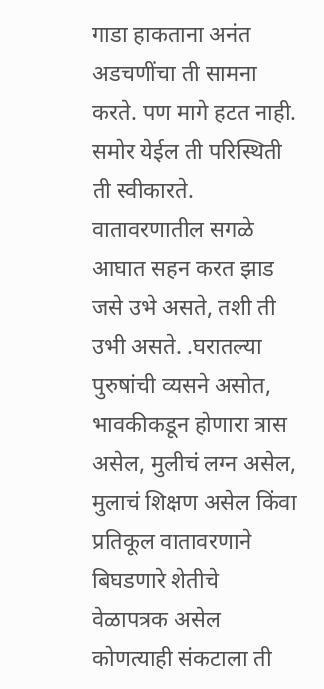गाडा हाकताना अनंत अडचणींचा ती सामना करते. पण मागे हटत नाही. समोर येईल ती परिस्थिती ती स्वीकारते. वातावरणातील सगळे आघात सहन करत झाड जसे उभे असते, तशी ती उभी असते. .घरातल्या पुरुषांची व्यसने असोत, भावकीकडून होणारा त्रास असेल, मुलीचं लग्न असेल, मुलाचं शिक्षण असेल किंवा प्रतिकूल वातावरणाने बिघडणारे शेतीचे वेळापत्रक असेल कोणत्याही संकटाला ती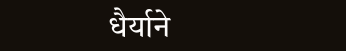धैर्याने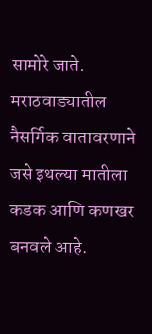सामोरे जाते. मराठवाड्यातील नैसर्गिक वातावरणाने जसे इथल्या मातीला कडक आणि कणखर बनवले आहे.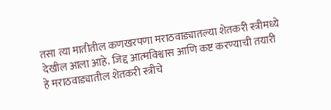तसा त्या मातीतील कणखरपणा मराठवाड्यातल्या शेतकरी स्त्रीमध्ये देखील आला आहे. जिद्द आत्मविश्वास आणि कष्ट करण्याची तयारी हे मराठवाड्यातील शेतकरी स्त्रीचे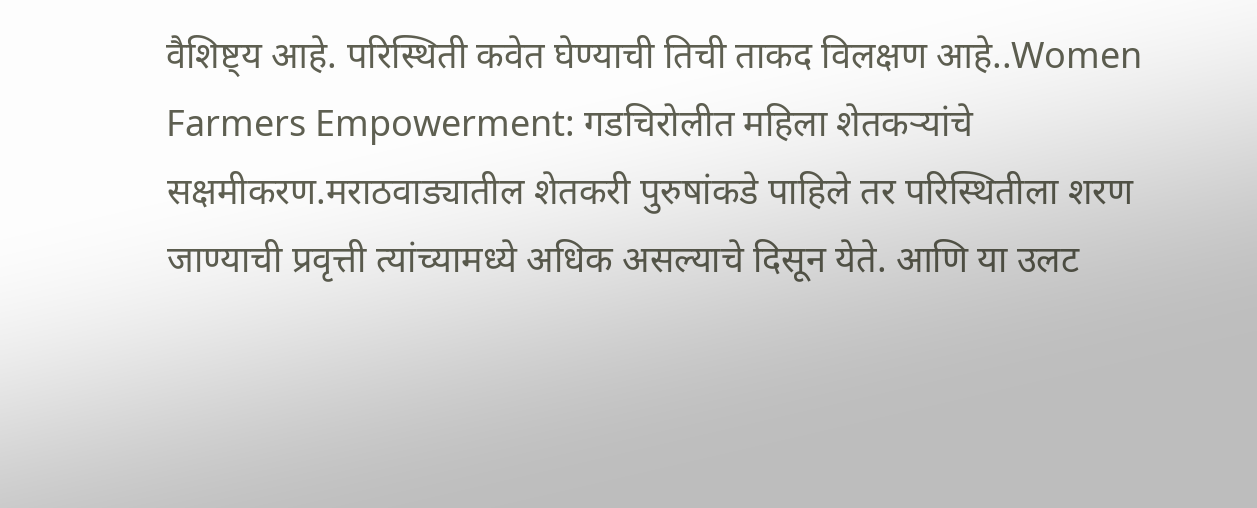वैशिष्ट्य आहे. परिस्थिती कवेत घेण्याची तिची ताकद विलक्षण आहे..Women Farmers Empowerment: गडचिरोलीत महिला शेतकऱ्यांचे सक्षमीकरण.मराठवाड्यातील शेतकरी पुरुषांकडे पाहिले तर परिस्थितीला शरण जाण्याची प्रवृत्ती त्यांच्यामध्ये अधिक असल्याचे दिसून येते. आणि या उलट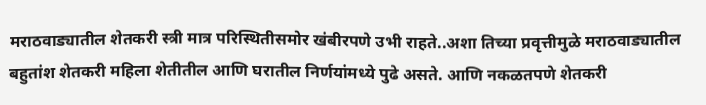मराठवाड्यातील शेतकरी स्त्री मात्र परिस्थितीसमोर खंबीरपणे उभी राहते..अशा तिच्या प्रवृत्तीमुळे मराठवाड्यातील बहुतांश शेतकरी महिला शेतीतील आणि घरातील निर्णयांमध्ये पुढे असते. आणि नकळतपणे शेतकरी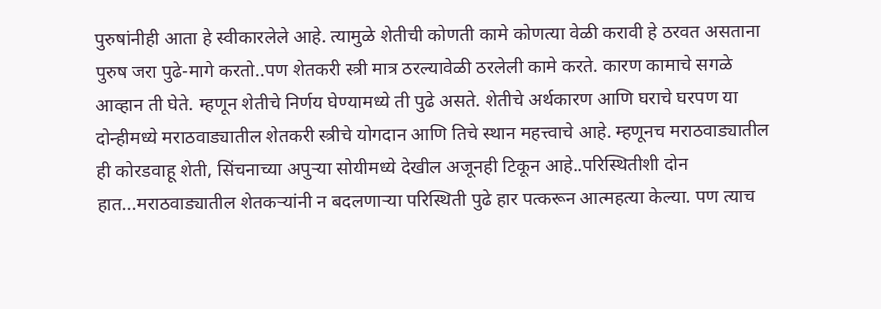पुरुषांनीही आता हे स्वीकारलेले आहे. त्यामुळे शेतीची कोणती कामे कोणत्या वेळी करावी हे ठरवत असताना पुरुष जरा पुढे-मागे करतो..पण शेतकरी स्त्री मात्र ठरल्यावेळी ठरलेली कामे करते. कारण कामाचे सगळे आव्हान ती घेते. म्हणून शेतीचे निर्णय घेण्यामध्ये ती पुढे असते. शेतीचे अर्थकारण आणि घराचे घरपण या दोन्हीमध्ये मराठवाड्यातील शेतकरी स्त्रीचे योगदान आणि तिचे स्थान महत्त्वाचे आहे. म्हणूनच मराठवाड्यातील ही कोरडवाहू शेती, सिंचनाच्या अपुऱ्या सोयीमध्ये देखील अजूनही टिकून आहे..परिस्थितीशी दोन हात...मराठवाड्यातील शेतकऱ्यांनी न बदलणाऱ्या परिस्थिती पुढे हार पत्करून आत्महत्या केल्या. पण त्याच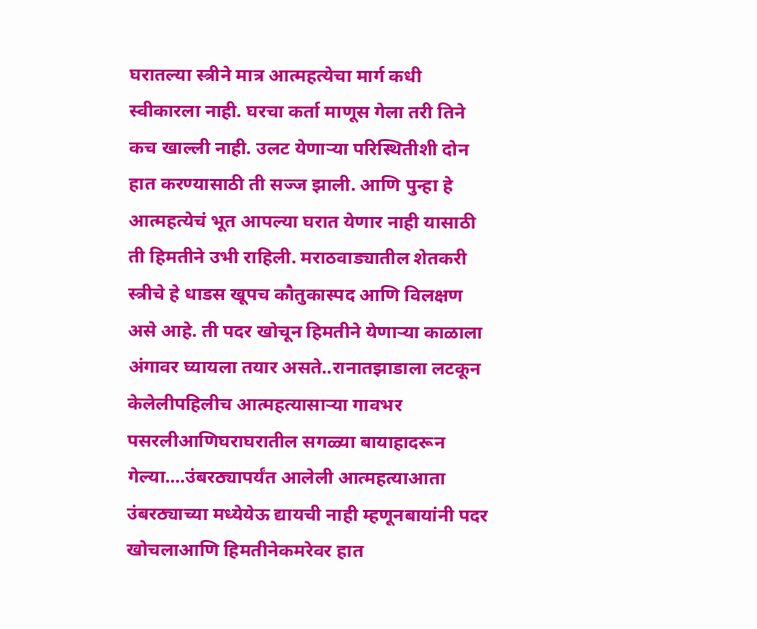घरातल्या स्त्रीने मात्र आत्महत्येचा मार्ग कधी स्वीकारला नाही. घरचा कर्ता माणूस गेला तरी तिने कच खाल्ली नाही. उलट येणाऱ्या परिस्थितीशी दोन हात करण्यासाठी ती सज्ज झाली. आणि पुन्हा हे आत्महत्येचं भूत आपल्या घरात येणार नाही यासाठी ती हिमतीने उभी राहिली. मराठवाड्यातील शेतकरी स्त्रीचे हे धाडस खूपच कौतुकास्पद आणि विलक्षण असे आहे. ती पदर खोचून हिमतीने येणाऱ्या काळाला अंगावर घ्यायला तयार असते..रानातझाडाला लटकून केलेलीपहिलीच आत्महत्यासाऱ्या गावभर पसरलीआणिघराघरातील सगळ्या बायाहादरून गेल्या....उंबरठ्यापर्यंत आलेली आत्महत्याआता उंबरठ्याच्या मध्येयेऊ द्यायची नाही म्हणूनबायांनी पदर खोचलाआणि हिमतीनेकमरेवर हात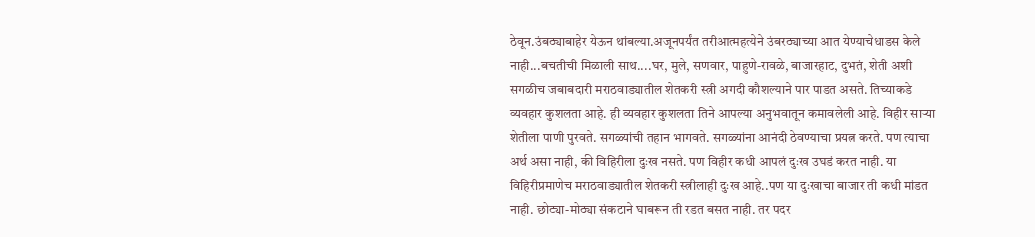ठेवून.उंबठ्याबाहेर येऊन थांबल्या.अजूनपर्यंत तरीआत्महत्येने उंबरठ्याच्या आत येण्याचेधाडस केले नाही...बचतीची मिळाली साथ....घर, मुले, सणवार, पाहुणे-रावळे, बाजारहाट, दुभतं, शेती अशी सगळीच जबाबदारी मराठवाड्यातील शेतकरी स्त्री अगदी कौशल्याने पार पाडत असते. तिच्याकडे व्यवहार कुशलता आहे. ही व्यवहार कुशलता तिने आपल्या अनुभवातून कमावलेली आहे. विहीर साऱ्या शेतीला पाणी पुरवते. सगळ्यांची तहान भागवते. सगळ्यांना आनंदी ठेवण्याचा प्रयत्न करते. पण त्याचा अर्थ असा नाही, की विहिरीला दुःख नसते. पण विहीर कधी आपलं दुःख उघडं करत नाही. या विहिरीप्रमाणेच मराठवाड्यातील शेतकरी स्त्रीलाही दुःख आहे..पण या दुःखाचा बाजार ती कधी मांडत नाही. छोट्या-मोठ्या संकटाने घाबरून ती रडत बसत नाही. तर पदर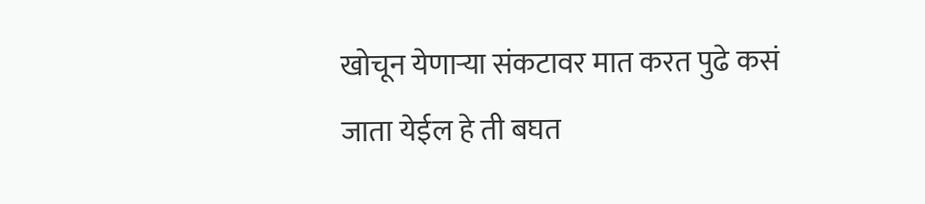खोचून येणाऱ्या संकटावर मात करत पुढे कसं जाता येईल हे ती बघत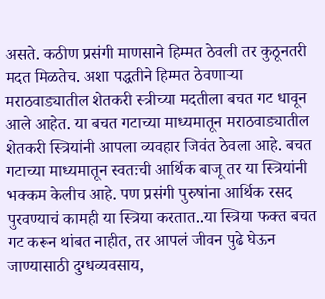असते. कठीण प्रसंगी माणसाने हिम्मत ठेवली तर कुठूनतरी मदत मिळतेच. अशा पद्धतीने हिम्मत ठेवणाऱ्या मराठवाड्यातील शेतकरी स्त्रीच्या मदतीला बचत गट धावून आले आहेत. या बचत गटाच्या माध्यमातून मराठवाड्यातील शेतकरी स्त्रियांनी आपला व्यवहार जिवंत ठेवला आहे. बचत गटाच्या माध्यमातून स्वतःची आर्थिक बाजू तर या स्त्रियांनी भक्कम केलीच आहे. पण प्रसंगी पुरुषांना आर्थिक रसद पुरवण्याचं कामही या स्त्रिया करतात..या स्त्रिया फक्त बचत गट करून थांबत नाहीत, तर आपलं जीवन पुढे घेऊन जाण्यासाठी दुग्धव्यवसाय,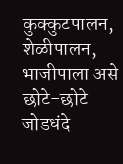कुक्कुटपालन, शेळीपालन, भाजीपाला असे छोटे-छोटे जोडधंदे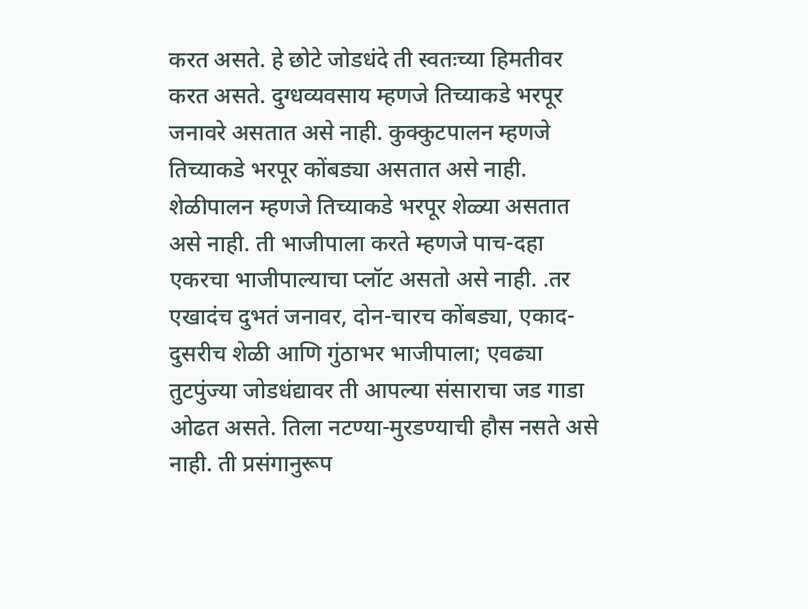करत असते. हे छोटे जोडधंदे ती स्वतःच्या हिमतीवर करत असते. दुग्धव्यवसाय म्हणजे तिच्याकडे भरपूर जनावरे असतात असे नाही. कुक्कुटपालन म्हणजे तिच्याकडे भरपूर कोंबड्या असतात असे नाही. शेळीपालन म्हणजे तिच्याकडे भरपूर शेळ्या असतात असे नाही. ती भाजीपाला करते म्हणजे पाच-दहा एकरचा भाजीपाल्याचा प्लॉट असतो असे नाही. .तर एखादंच दुभतं जनावर, दोन-चारच कोंबड्या, एकाद-दुसरीच शेळी आणि गुंठाभर भाजीपाला; एवढ्या तुटपुंज्या जोडधंद्यावर ती आपल्या संसाराचा जड गाडा ओढत असते. तिला नटण्या-मुरडण्याची हौस नसते असे नाही. ती प्रसंगानुरूप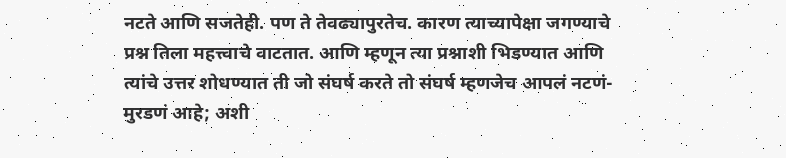नटते आणि सजतेही. पण ते तेवढ्यापुरतेच. कारण त्याच्यापेक्षा जगण्याचे प्रश्न तिला महत्त्वाचे वाटतात. आणि म्हणून त्या प्रश्नाशी भिडण्यात आणि त्यांचे उत्तर शोधण्यात ती जो संघर्ष करते तो संघर्ष म्हणजेच आपलं नटणं-मुरडणं आहे; अशी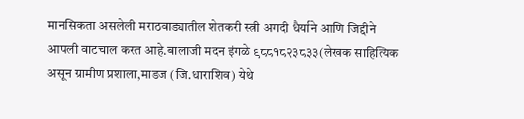मानसिकता असलेली मराठवाड्यातील शेतकरी स्त्री अगदी धैर्याने आणि जिद्दीने आपली वाटचाल करत आहे.बालाजी मदन इंगळे ९८८१८२३८३३(लेखक साहित्यिक असून ग्रामीण प्रशाला,माडज (जि.धाराशिव) येथे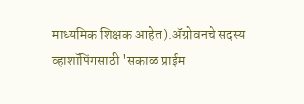माध्यमिक शिक्षक आहेत).ॲग्रोवनचे सदस्य व्हाशॉपिंगसाठी 'सकाळ प्राईम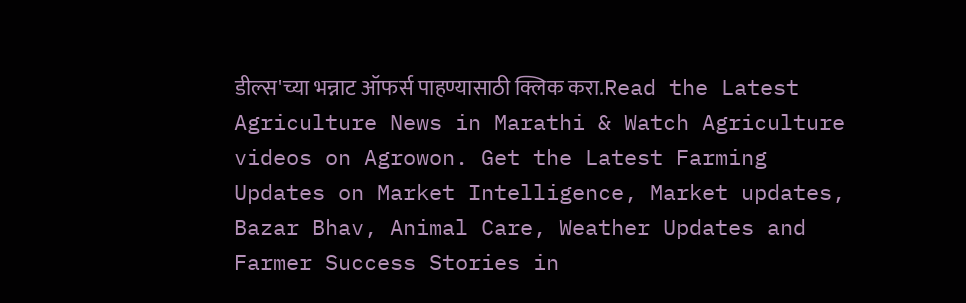डील्स'च्या भन्नाट ऑफर्स पाहण्यासाठी क्लिक करा.Read the Latest Agriculture News in Marathi & Watch Agriculture videos on Agrowon. Get the Latest Farming Updates on Market Intelligence, Market updates, Bazar Bhav, Animal Care, Weather Updates and Farmer Success Stories in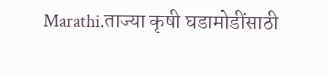Marathi.ताज्या कृषी घडामोडींसाठी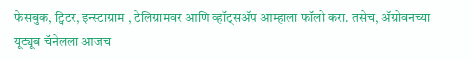फेसबुक, ट्विटर, इन्स्टाग्राम , टेलिग्रामवर आणि व्हॉट्सॲप आम्हाला फॉलो करा. तसेच, ॲग्रोवनच्या यूट्यूब चॅनेलला आजच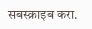सबस्क्राइब करा.